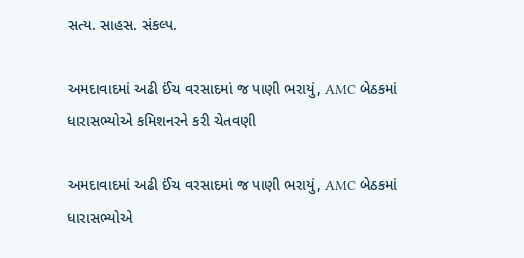સત્ય. સાહસ. સંકલ્પ.

અમદાવાદમાં અઢી ઈંચ વરસાદમાં જ પાણી ભરાયું, AMC બેઠકમાં ધારાસભ્યોએ કમિશનરને કરી ચેતવણી

અમદાવાદમાં અઢી ઈંચ વરસાદમાં જ પાણી ભરાયું, AMC બેઠકમાં ધારાસભ્યોએ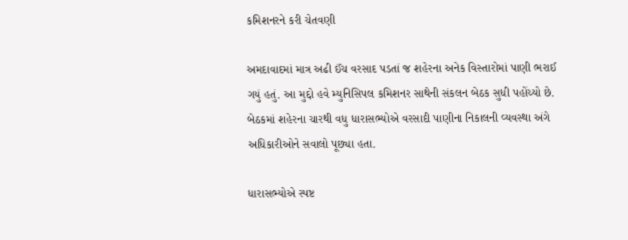કમિશનરને કરી ચેતવણી

અમદાવાદમાં માત્ર અઢી ઈંચ વરસાદ પડતાં જ શહેરના અનેક વિસ્તારોમાં પાણી ભરાઈ ગયું હતું. આ મુદ્દો હવે મ્યુનિસિપલ કમિશનર સાથેની સંકલન બેઠક સુધી પહોંચ્યો છે. બેઠકમાં શહેરના ચારથી વધુ ધારાસભ્યોએ વરસાદી પાણીના નિકાલની વ્યવસ્થા અંગે અધિકારીઓને સવાલો પૂછ્યા હતા.

ધારાસભ્યોએ સ્પષ્ટ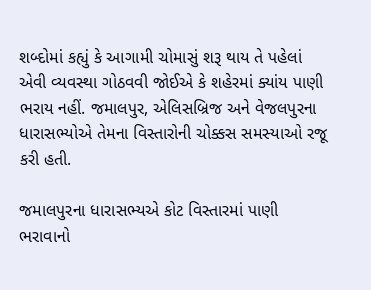શબ્દોમાં કહ્યું કે આગામી ચોમાસું શરૂ થાય તે પહેલાં એવી વ્યવસ્થા ગોઠવવી જોઈએ કે શહેરમાં ક્યાંય પાણી ભરાય નહીં. જમાલપુર, એલિસબ્રિજ અને વેજલપુરના ધારાસભ્યોએ તેમના વિસ્તારોની ચોક્કસ સમસ્યાઓ રજૂ કરી હતી.

જમાલપુરના ધારાસભ્યએ કોટ વિસ્તારમાં પાણી ભરાવાનો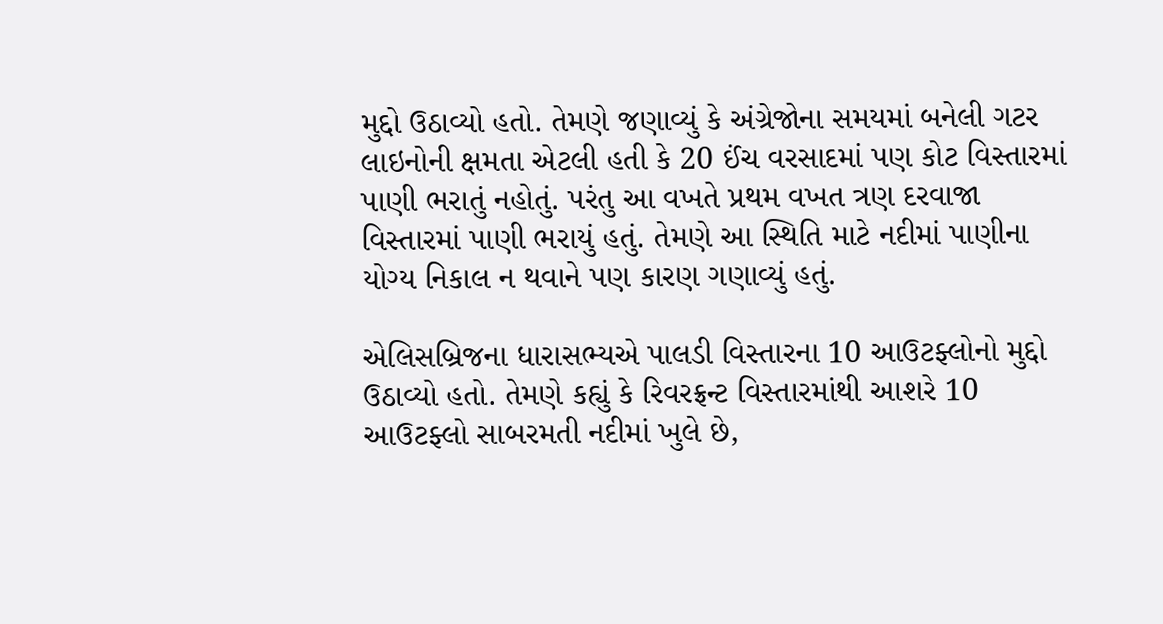મુદ્દો ઉઠાવ્યો હતો. તેમણે જણાવ્યું કે અંગ્રેજોના સમયમાં બનેલી ગટર લાઇનોની ક્ષમતા એટલી હતી કે 20 ઈંચ વરસાદમાં પણ કોટ વિસ્તારમાં પાણી ભરાતું નહોતું. પરંતુ આ વખતે પ્રથમ વખત ત્રણ દરવાજા વિસ્તારમાં પાણી ભરાયું હતું. તેમણે આ સ્થિતિ માટે નદીમાં પાણીના યોગ્ય નિકાલ ન થવાને પણ કારણ ગણાવ્યું હતું.

એલિસબ્રિજના ધારાસભ્યએ પાલડી વિસ્તારના 10 આઉટફ્લોનો મુદ્દો ઉઠાવ્યો હતો. તેમણે કહ્યું કે રિવરફ્રન્ટ વિસ્તારમાંથી આશરે 10 આઉટફ્લો સાબરમતી નદીમાં ખુલે છે,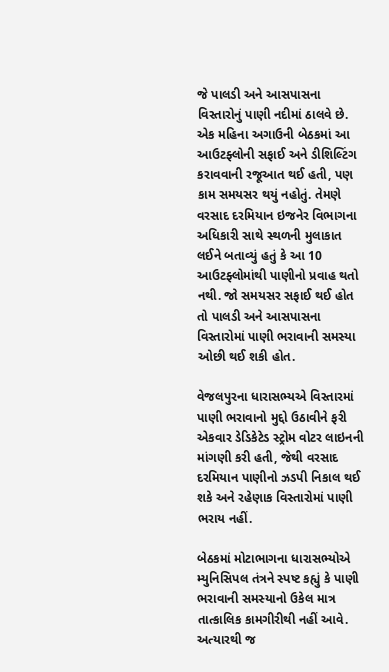જે પાલડી અને આસપાસના વિસ્તારોનું પાણી નદીમાં ઠાલવે છે. એક મહિના અગાઉની બેઠકમાં આ આઉટફ્લોની સફાઈ અને ડીશિલ્ટિંગ કરાવવાની રજૂઆત થઈ હતી, પણ કામ સમયસર થયું નહોતું. તેમણે વરસાદ દરમિયાન ઇજનેર વિભાગના અધિકારી સાથે સ્થળની મુલાકાત લઈને બતાવ્યું હતું કે આ 10 આઉટફ્લોમાંથી પાણીનો પ્રવાહ થતો નથી. જો સમયસર સફાઈ થઈ હોત તો પાલડી અને આસપાસના વિસ્તારોમાં પાણી ભરાવાની સમસ્યા ઓછી થઈ શકી હોત.

વેજલપુરના ધારાસભ્યએ વિસ્તારમાં પાણી ભરાવાનો મુદ્દો ઉઠાવીને ફરી એકવાર ડેડિકેટેડ સ્ટ્રોમ વોટર લાઇનની માંગણી કરી હતી, જેથી વરસાદ દરમિયાન પાણીનો ઝડપી નિકાલ થઈ શકે અને રહેણાક વિસ્તારોમાં પાણી ભરાય નહીં.

બેઠકમાં મોટાભાગના ધારાસભ્યોએ મ્યુનિસિપલ તંત્રને સ્પષ્ટ કહ્યું કે પાણી ભરાવાની સમસ્યાનો ઉકેલ માત્ર તાત્કાલિક કામગીરીથી નહીં આવે. અત્યારથી જ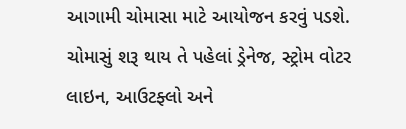આગામી ચોમાસા માટે આયોજન કરવું પડશે. ચોમાસું શરૂ થાય તે પહેલાં ડ્રેનેજ, સ્ટ્રોમ વોટર લાઇન, આઉટફ્લો અને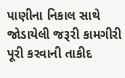પાણીના નિકાલ સાથે જોડાયેલી જરૂરી કામગીરી પૂરી કરવાની તાકીદ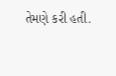તેમણે કરી હતી.